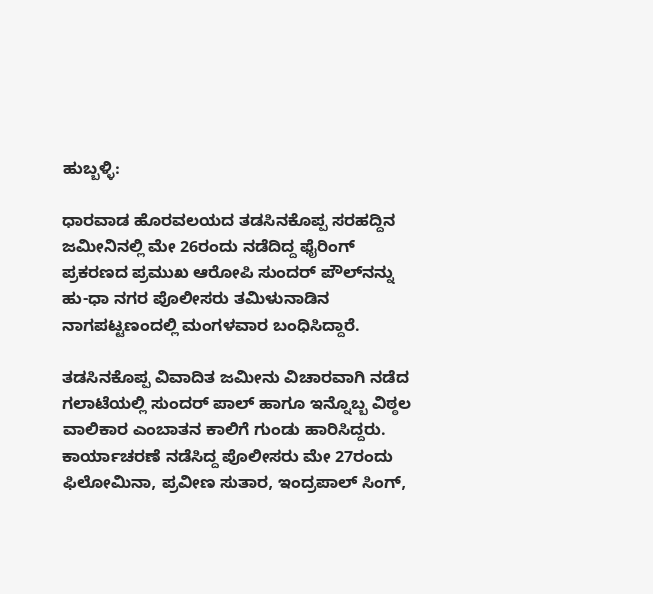ಹುಬ್ಬಳ್ಳಿ:

ಧಾರವಾಡ ಹೊರವಲಯದ ತಡಸಿನಕೊಪ್ಪ ಸರಹದ್ದಿನ ಜಮೀನಿನಲ್ಲಿ ಮೇ 26ರಂದು ನಡೆದಿದ್ದ ಫೈರಿಂಗ್ ಪ್ರಕರಣದ ಪ್ರಮುಖ ಆರೋಪಿ ಸುಂದರ್ ಪೌಲ್‌ನನ್ನು ಹು-ಧಾ ನಗರ ಪೊಲೀಸರು ತಮಿಳುನಾಡಿನ ನಾಗಪಟ್ಟಣಂದಲ್ಲಿ ಮಂಗಳವಾರ ಬಂಧಿಸಿದ್ದಾರೆ.

ತಡಸಿನಕೊಪ್ಪ ವಿವಾದಿತ ಜಮೀನು ವಿಚಾರವಾಗಿ ನಡೆದ ಗಲಾಟೆಯಲ್ಲಿ ಸುಂದರ್ ಪಾಲ್ ಹಾಗೂ ಇನ್ನೊಬ್ಬ ವಿಠ್ಠಲ ವಾಲಿಕಾರ ಎಂಬಾತನ ಕಾಲಿಗೆ ಗುಂಡು ಹಾರಿಸಿದ್ದರು. ಕಾರ್ಯಾಚರಣೆ ನಡೆಸಿದ್ದ ಪೊಲೀಸರು ಮೇ 27ರಂದು ಫಿಲೋಮಿನಾ, ಪ್ರವೀಣ ಸುತಾರ, ಇಂದ್ರಪಾಲ್ ಸಿಂಗ್,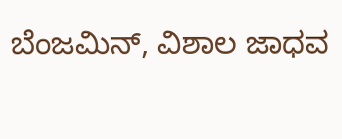ಬೆಂಜಮಿನ್, ವಿಶಾಲ ಜಾಧವ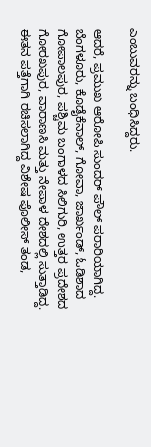ಎಂಬುವರನ್ನು ಬಂಧಿಸಿದ್ದರು.

ಆದರೆ, ಪ್ರಮುಖ ಆರೋಪಿ ಸುಂದರ್ ಪೌಲ್ ಪರಾರಿಯಾಗಿದ್ದ. ಬೆಂಗಳೂರು, ಕೊಡೈಕೆನಾಲ್, ಗೋವಾ, ಜಾರ್ಖಂಡ್, ಓಡಿಶಾದ ಗೋಪಾಲಪುರ, ಪಶ್ಚಿಮ ಬಂಗಾಳದ ಸಿಲಿಗುರಿ, ಉತ್ತರ ಪ್ರದೇಶದ ಗೋರಖಪುರ, ವಾರಾಣಸಿ ಮತ್ತು ನೇಪಾಳ ದೇಶದಲ್ಲಿ ಸುತ್ತಾಡಿದ್ದ. ಈತನ ಪತ್ತೆಗಾಗಿ ರಚಿಸಲಾಗಿದ್ದ ವಿಶೇಷ ಪೊಲೀಸ್ ತಂಡ,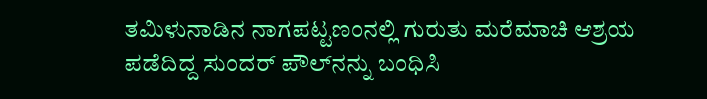ತಮಿಳುನಾಡಿನ ನಾಗಪಟ್ಟಣಂನಲ್ಲಿ ಗುರುತು ಮರೆಮಾಚಿ ಆಶ್ರಯ ಪಡೆದಿದ್ದ ಸುಂದರ್ ಪೌಲ್‌ನನ್ನು ಬಂಧಿಸಿ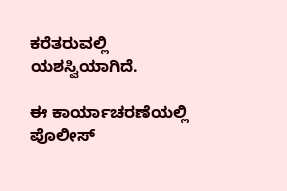ಕರೆತರುವಲ್ಲಿ ಯಶಸ್ವಿಯಾಗಿದೆ.

ಈ ಕಾರ್ಯಾಚರಣೆಯಲ್ಲಿ ಪೊಲೀಸ್‌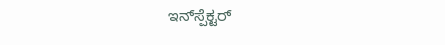ಇನ್‌ಸ್ಪೆಕ್ಟರ್‌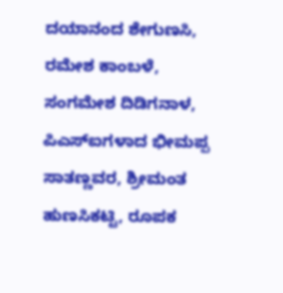ದಯಾನಂದ ಶೇಗುಣಸಿ, ರಮೇಶ ಕಾಂಬಳೆ, ಸಂಗಮೇಶ ದಿಡಿಗನಾಳ, ಪಿಎಸ್‌ಐಗಳಾದ ಭೀಮಪ್ಪ ಸಾತಣ್ಣವರ, ಶ್ರೀಮಂತ ಹುಣಸಿಕಟ್ಟಿ, ರೂಪಕ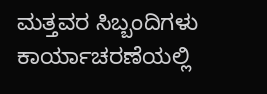ಮತ್ತವರ ಸಿಬ್ಬಂದಿಗಳು ಕಾರ್ಯಾಚರಣೆಯಲ್ಲಿ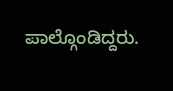ಪಾಲ್ಗೊಂಡಿದ್ದರು.